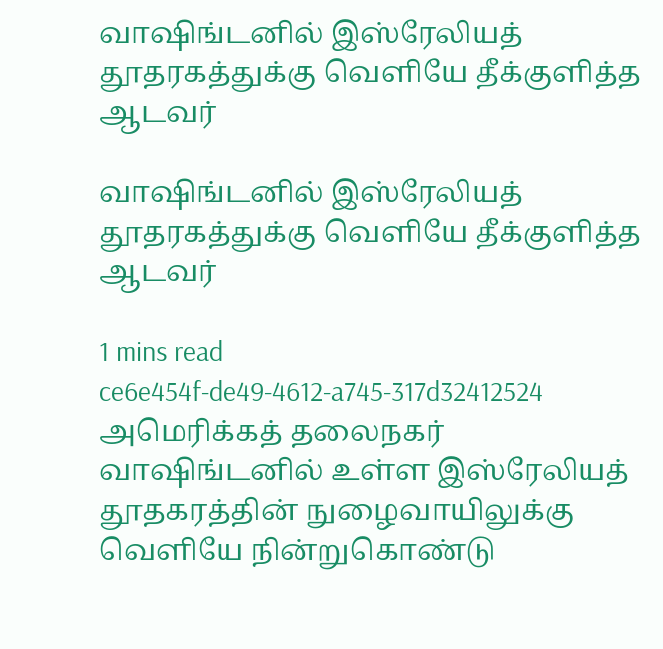வாஷிங்டனில் இஸ்‌ரேலியத் தூதரகத்துக்கு வெளியே தீக்குளித்த ஆடவர்

வாஷிங்டனில் இஸ்‌ரேலியத் தூதரகத்துக்கு வெளியே தீக்குளித்த ஆடவர்

1 mins read
ce6e454f-de49-4612-a745-317d32412524
அமெரிக்கத் தலைநகர் வாஷிங்டனில் உள்ள இஸ்‌ரேலியத் தூதகரத்தின் நுழைவாயிலுக்கு வெளியே நின்றுகொண்டு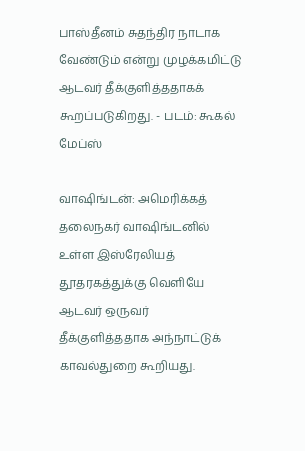பாஸ்தீனம் சுதந்திர நாடாக வேண்டும் என்று முழக்கமிட்டு ஆடவர் தீக்குளித்ததாகக் கூறப்படுகிறது. - படம்: கூகல் மேப்ஸ்

வாஷிங்டன்: அமெரிக்கத் தலைநகர் வாஷிங்டனில் உள்ள இஸ்‌ரேலியத் தூதரகத்துக்கு வெளியே ஆடவர் ஒருவர் தீக்குளித்ததாக அந்நாட்டுக் காவல்துறை கூறியது.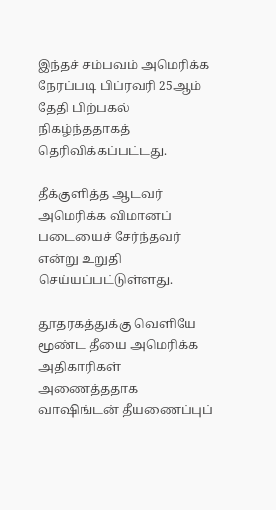இந்தச் சம்பவம் அமெரிக்க நேரப்படி பிப்ரவரி 25ஆம் தேதி பிற்பகல் நிகழ்ந்ததாகத் தெரிவிக்கப்பட்டது.

தீக்குளித்த ஆடவர் அமெரிக்க விமானப் படையைச் சேர்ந்தவர் என்று உறுதி செய்யப்பட்டுள்ளது.

தூதரகத்துக்கு வெளியே மூண்ட தீயை அமெரிக்க அதிகாரிகள் அணைத்ததாக வாஷிங்டன் தீயணைப்புப்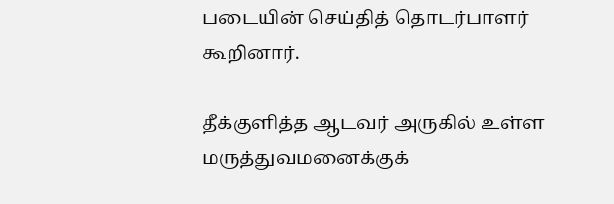படையின் செய்தித் தொடர்பாளர் கூறினார்.

தீக்குளித்த ஆடவர் அருகில் உள்ள மருத்துவமனைக்குக்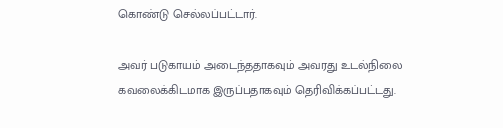கொண்டு செல்லப்பட்டார்.

அவர் படுகாயம் அடைந்ததாகவும் அவரது உடல்நிலை கவலைக்கிடமாக இருப்பதாகவும் தெரிவிக்கப்பட்டது.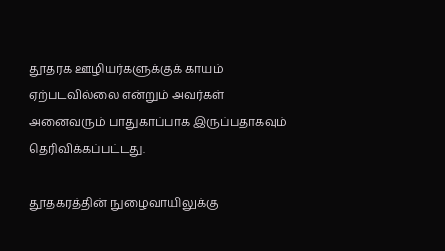தூதரக ஊழியர்களுக்குக் காயம் ஏற்படவில்லை என்றும் அவர்கள் அனைவரும் பாதுகாப்பாக இருப்பதாகவும் தெரிவிக்கப்பட்டது.

தூதகரத்தின் நுழைவாயிலுக்கு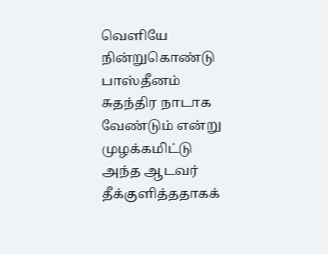வெளியே நின்றுகொண்டு பாஸ்தீனம் சுதந்திர நாடாக வேண்டும் என்று முழக்கமிட்டு அந்த ஆடவர் தீக்குளித்ததாகக்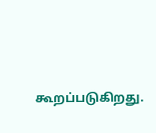கூறப்படுகிறது.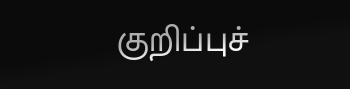குறிப்புச்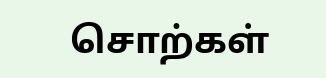சொற்கள்